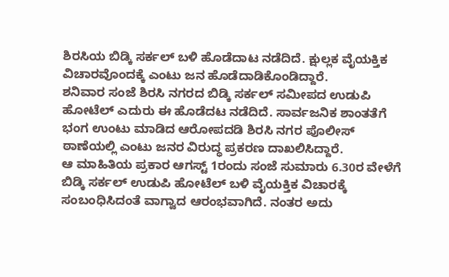ಶಿರಸಿಯ ಬಿಡ್ಕಿ ಸರ್ಕಲ್ ಬಳಿ ಹೊಡೆದಾಟ ನಡೆದಿದೆ. ಕ್ಷುಲ್ಲಕ ವೈಯಕ್ತಿಕ ವಿಚಾರವೊಂದಕ್ಕೆ ಎಂಟು ಜನ ಹೊಡೆದಾಡಿಕೊಂಡಿದ್ದಾರೆ.
ಶನಿವಾರ ಸಂಜೆ ಶಿರಸಿ ನಗರದ ಬಿಡ್ಕಿ ಸರ್ಕಲ್ ಸಮೀಪದ ಉಡುಪಿ ಹೋಟೆಲ್ ಎದುರು ಈ ಹೊಡೆದಟ ನಡೆದಿದೆ. ಸಾರ್ವಜನಿಕ ಶಾಂತತೆಗೆ ಭಂಗ ಉಂಟು ಮಾಡಿದ ಆರೋಪದಡಿ ಶಿರಸಿ ನಗರ ಪೊಲೀಸ್ ಠಾಣೆಯಲ್ಲಿ ಎಂಟು ಜನರ ವಿರುದ್ಧ ಪ್ರಕರಣ ದಾಖಲಿಸಿದ್ದಾರೆ.
ಆ ಮಾಹಿತಿಯ ಪ್ರಕಾರ ಆಗಸ್ಟ್ 1ರಂದು ಸಂಜೆ ಸುಮಾರು 6.30ರ ವೇಳೆಗೆ ಬಿಡ್ಕಿ ಸರ್ಕಲ್ ಉಡುಪಿ ಹೋಟೆಲ್ ಬಳಿ ವೈಯಕ್ತಿಕ ವಿಚಾರಕ್ಕೆ ಸಂಬಂಧಿಸಿದಂತೆ ವಾಗ್ವಾದ ಆರಂಭವಾಗಿದೆ. ನಂತರ ಅದು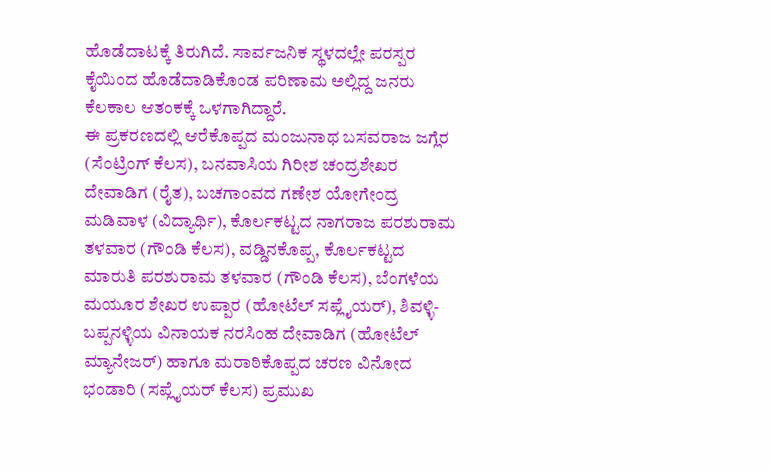ಹೊಡೆದಾಟಕ್ಕೆ ತಿರುಗಿದೆ. ಸಾರ್ವಜನಿಕ ಸ್ಥಳದಲ್ಲೇ ಪರಸ್ಪರ ಕೈಯಿಂದ ಹೊಡೆದಾಡಿಕೊಂಡ ಪರಿಣಾಮ ಅಲ್ಲಿದ್ದ ಜನರು ಕೆಲಕಾಲ ಆತಂಕಕ್ಕೆ ಒಳಗಾಗಿದ್ದಾರೆ.
ಈ ಪ್ರಕರಣದಲ್ಲಿ ಆರೆಕೊಪ್ಪದ ಮಂಜುನಾಥ ಬಸವರಾಜ ಜಗ್ಲೆರ (ಸೆಂಟ್ರಿಂಗ್ ಕೆಲಸ), ಬನವಾಸಿಯ ಗಿರೀಶ ಚಂದ್ರಶೇಖರ ದೇವಾಡಿಗ (ರೈತ), ಬಚಗಾಂವದ ಗಣೇಶ ಯೋಗೇಂದ್ರ ಮಡಿವಾಳ (ವಿದ್ಯಾರ್ಥಿ), ಕೊರ್ಲಕಟ್ಟದ ನಾಗರಾಜ ಪರಶುರಾಮ ತಳವಾರ (ಗೌಂಡಿ ಕೆಲಸ), ವಡ್ಡಿನಕೊಪ್ಪ, ಕೊರ್ಲಕಟ್ಟದ ಮಾರುತಿ ಪರಶುರಾಮ ತಳವಾರ (ಗೌಂಡಿ ಕೆಲಸ), ಬೆಂಗಳೆಯ ಮಯೂರ ಶೇಖರ ಉಪ್ಪಾರ (ಹೋಟೆಲ್ ಸಪ್ಲೈಯರ್), ಶಿವಳ್ಳಿ-ಬಪ್ಪನಳ್ಳಿಯ ವಿನಾಯಕ ನರಸಿಂಹ ದೇವಾಡಿಗ (ಹೋಟೆಲ್ ಮ್ಯಾನೇಜರ್) ಹಾಗೂ ಮರಾಠಿಕೊಪ್ಪದ ಚರಣ ವಿನೋದ ಭಂಡಾರಿ (ಸಪ್ಲೈಯರ್ ಕೆಲಸ) ಪ್ರಮುಖ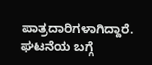ಪಾತ್ರದಾರಿಗಳಾಗಿದ್ದಾರೆ.
ಘಟನೆಯ ಬಗ್ಗೆ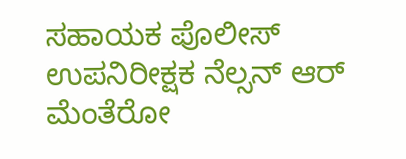ಸಹಾಯಕ ಪೊಲೀಸ್ ಉಪನಿರೀಕ್ಷಕ ನೆಲ್ಸನ್ ಆರ್ ಮೆಂತೆರೋ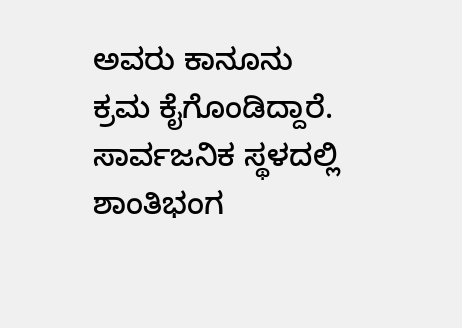ಅವರು ಕಾನೂನು ಕ್ರಮ ಕೈಗೊಂಡಿದ್ದಾರೆ. ಸಾರ್ವಜನಿಕ ಸ್ಥಳದಲ್ಲಿ ಶಾಂತಿಭಂಗ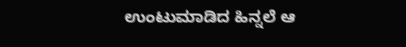ಉಂಟುಮಾಡಿದ ಹಿನ್ನಲೆ ಆ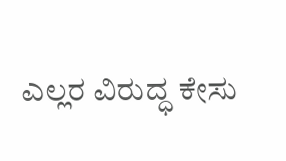ಎಲ್ಲರ ವಿರುದ್ಧ ಕೇಸು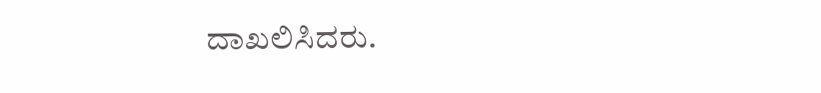ದಾಖಲಿಸಿದರು.